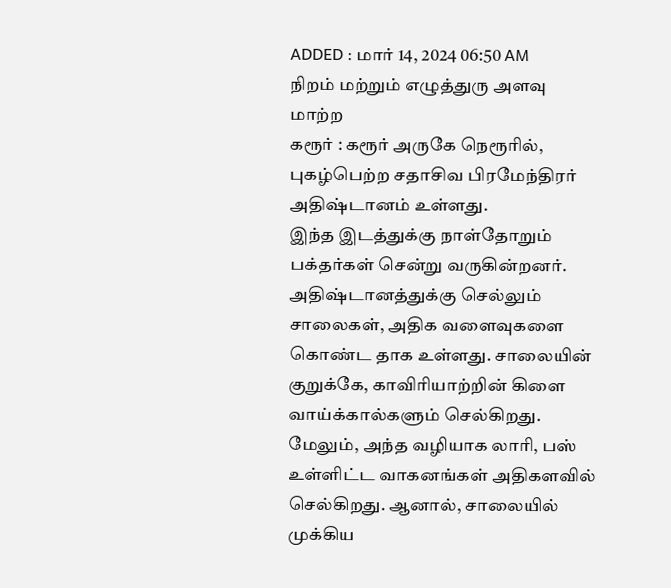ADDED : மார் 14, 2024 06:50 AM
நிறம் மற்றும் எழுத்துரு அளவு மாற்ற
கரூர் : கரூர் அருகே நெரூரில், புகழ்பெற்ற சதாசிவ பிரமேந்திரர் அதிஷ்டானம் உள்ளது.
இந்த இடத்துக்கு நாள்தோறும் பக்தர்கள் சென்று வருகின்றனர். அதிஷ்டானத்துக்கு செல்லும் சாலைகள், அதிக வளைவுகளை கொண்ட தாக உள்ளது. சாலையின் குறுக்கே, காவிரியாற்றின் கிளை வாய்க்கால்களும் செல்கிறது. மேலும், அந்த வழியாக லாரி, பஸ் உள்ளிட்ட வாகனங்கள் அதிகளவில் செல்கிறது. ஆனால், சாலையில் முக்கிய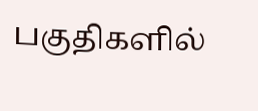பகுதிகளில்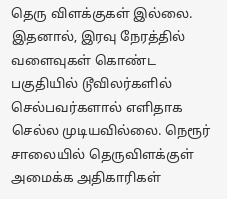தெரு விளக்குகள் இல்லை. இதனால், இரவு நேரத்தில் வளைவுகள் கொண்ட பகுதியில் டூவிலர்களில் செல்பவர்களால் எளிதாக செல்ல முடியவில்லை. நெரூர் சாலையில் தெருவிளக்குள் அமைக்க அதிகாரிகள்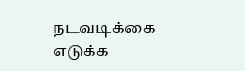நடவடிக்கை எடுக்க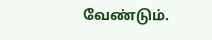வேண்டும்.